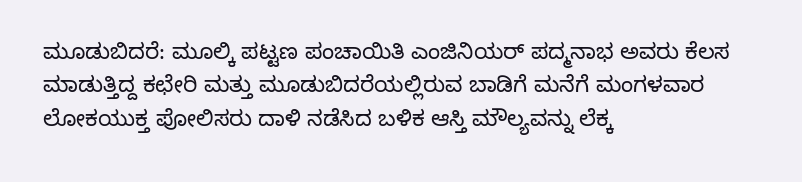ಮೂಡುಬಿದರೆ: ಮೂಲ್ಕಿ ಪಟ್ಟಣ ಪಂಚಾಯಿತಿ ಎಂಜಿನಿಯರ್ ಪದ್ಮನಾಭ ಅವರು ಕೆಲಸ ಮಾಡುತ್ತಿದ್ದ ಕಛೇರಿ ಮತ್ತು ಮೂಡುಬಿದರೆಯಲ್ಲಿರುವ ಬಾಡಿಗೆ ಮನೆಗೆ ಮಂಗಳವಾರ ಲೋಕಯುಕ್ತ ಪೋಲಿಸರು ದಾಳಿ ನಡೆಸಿದ ಬಳಿಕ ಆಸ್ತಿ ಮೌಲ್ಯವನ್ನು ಲೆಕ್ಕ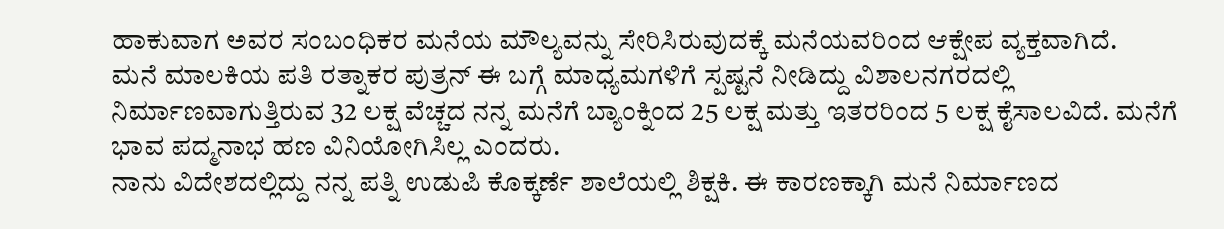ಹಾಕುವಾಗ ಅವರ ಸಂಬಂಧಿಕರ ಮನೆಯ ಮೌಲ್ಯವನ್ನು ಸೇರಿಸಿರುವುದಕ್ಕೆ ಮನೆಯವರಿಂದ ಆಕ್ಷೇಪ ವ್ಯಕ್ತವಾಗಿದೆ.
ಮನೆ ಮಾಲಕಿಯ ಪತಿ ರತ್ನಾಕರ ಪುತ್ರನ್ ಈ ಬಗ್ಗೆ ಮಾಧ್ಯಮಗಳಿಗೆ ಸ್ಪಷ್ಟನೆ ನೀಡಿದ್ದು ವಿಶಾಲನಗರದಲ್ಲಿ ನಿರ್ಮಾಣವಾಗುತ್ತಿರುವ 32 ಲಕ್ಷ ವೆಚ್ಚದ ನನ್ನ ಮನೆಗೆ ಬ್ಯಾಂಕ್ನಿಂದ 25 ಲಕ್ಷ ಮತ್ತು ಇತರರಿಂದ 5 ಲಕ್ಷ ಕೈಸಾಲವಿದೆ. ಮನೆಗೆ ಭಾವ ಪದ್ಮನಾಭ ಹಣ ವಿನಿಯೋಗಿಸಿಲ್ಲ ಎಂದರು.
ನಾನು ವಿದೇಶದಲ್ಲಿದ್ದು ನನ್ನ ಪತ್ನಿ ಉಡುಪಿ ಕೊಕ್ಕರ್ಣೆ ಶಾಲೆಯಲ್ಲಿ ಶಿಕ್ಷಕಿ. ಈ ಕಾರಣಕ್ಕಾಗಿ ಮನೆ ನಿರ್ಮಾಣದ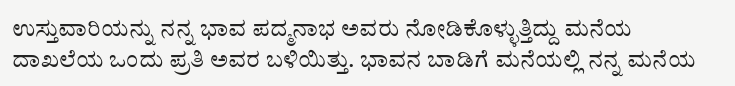ಉಸ್ತುವಾರಿಯನ್ನು ನನ್ನ ಭಾವ ಪದ್ಮನಾಭ ಅವರು ನೋಡಿಕೊಳ್ಳುತ್ತಿದ್ದು ಮನೆಯ ದಾಖಲೆಯ ಒಂದು ಪ್ರತಿ ಅವರ ಬಳಿಯಿತ್ತು. ಭಾವನ ಬಾಡಿಗೆ ಮನೆಯಲ್ಲಿ ನನ್ನ ಮನೆಯ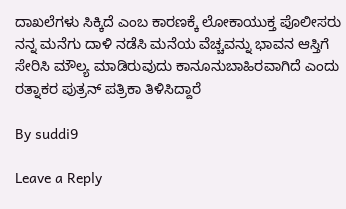ದಾಖಲೆಗಳು ಸಿಕ್ಕಿದೆ ಎಂಬ ಕಾರಣಕ್ಕೆ ಲೋಕಾಯುಕ್ತ ಪೊಲೀಸರು ನನ್ನ ಮನೆಗು ದಾಳಿ ನಡೆಸಿ ಮನೆಯ ವೆಚ್ಚವನ್ನು ಭಾವನ ಆಸ್ತಿಗೆ ಸೇರಿಸಿ ಮೌಲ್ಯ ಮಾಡಿರುವುದು ಕಾನೂನುಬಾಹಿರವಾಗಿದೆ ಎಂದು ರತ್ನಾಕರ ಪುತ್ರನ್ ಪತ್ರಿಕಾ ತಿಳಿಸಿದ್ದಾರೆ

By suddi9

Leave a Reply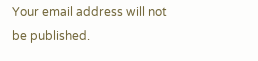Your email address will not be published.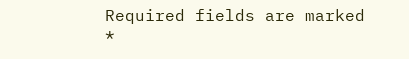Required fields are marked *